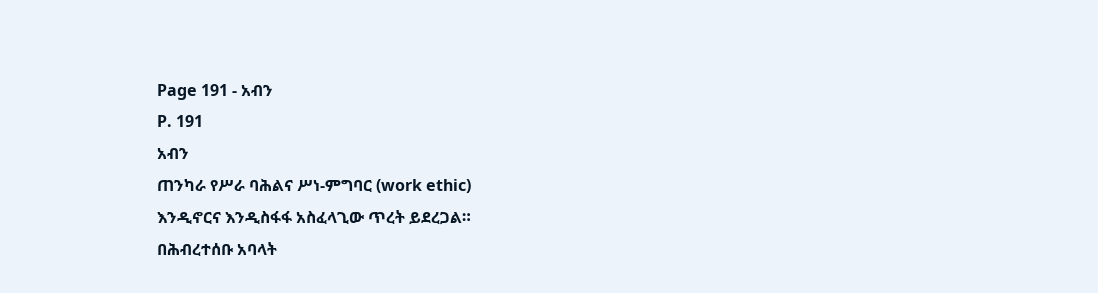Page 191 - አብን
P. 191
አብን
ጠንካራ የሥራ ባሕልና ሥነ-ምግባር (work ethic)
እንዲኖርና እንዲስፋፋ አስፈላጊው ጥረት ይደረጋል።
በሕብረተሰቡ አባላት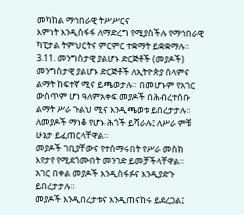መካከል ማኅበራዊ ትሥሥርና
እምነት እንዲስፋፋ ለማድረግ የሚያስችሉ የማኅበራዊ
ካፒታል ትምህርትና ምርምር ተቋማት ይቋቋማሉ።
3.11. መንግስታዊ ያልሆኑ ድርጅቶች (መያዶች)
መንግስታዊ ያልሆኑ ድርጅቶች ለኢትዮጵያ ሰላምና
ልማት ከፍተኛ ሚና ይጫወታሉ። በመሆኑም የአገር
ውስጥም ሆነ ዓለምአቀፍ መያዶች በሕብረተሰቡ
ልማት ሥራ ጉልህ ሚና እንዲጫወቱ ይበረታታሉ።
ለመያዶች ማነቆ የሆኑ ሕጎች ይሻራሉ፤ ለሥራ ምቹ
ሁኔታ ይፈጠርላቸዋል።
መያዶች ገቢያቸውና የተሰማሩበት የሥራ መስክ
እየታየ የሚደጎሙበት መንገድ ይመቻችላቸዋል።
አገር በቀል መያዶች እንዲስፋፉና እንዲያድጉ
ይበረታታሉ።
መያዶች እንዲበረታቱና እንዲጠናከሩ ይደረጋል፤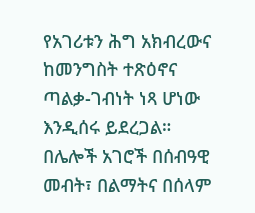የአገሪቱን ሕግ አክብረውና ከመንግስት ተጽዕኖና
ጣልቃ-ገብነት ነጻ ሆነው እንዲሰሩ ይደረጋል።
በሌሎች አገሮች በሰብዓዊ መብት፣ በልማትና በሰላም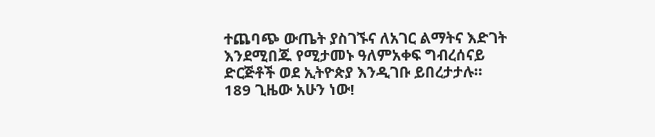ተጨባጭ ውጤት ያስገኙና ለአገር ልማትና እድገት
እንደሚበጁ የሚታመኑ ዓለምአቀፍ ግብረሰናይ
ድርጅቶች ወደ ኢትዮጵያ እንዲገቡ ይበረታታሉ።
189 ጊዜው አሁን ነው!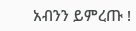አብንን ይምረጡ !